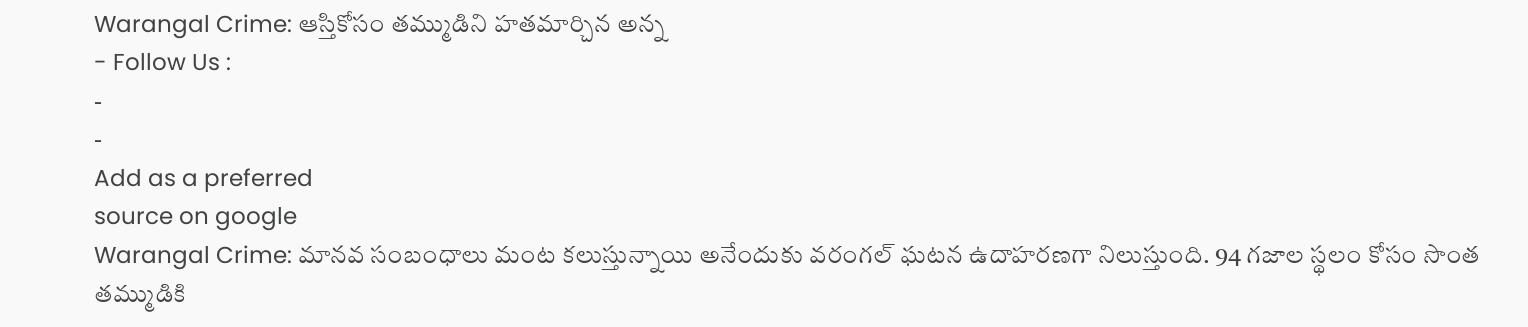Warangal Crime: ఆస్తికోసం తమ్ముడిని హతమార్చిన అన్న
- Follow Us :
-
-
Add as a preferred
source on google
Warangal Crime: మానవ సంబంధాలు మంట కలుస్తున్నాయి అనేందుకు వరంగల్ ఘటన ఉదాహరణగా నిలుస్తుంది. 94 గజాల స్థలం కోసం సొంత తమ్ముడికి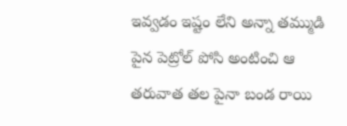ఇవ్వడం ఇష్టం లేని అన్నా తమ్ముడి పైన పెట్రోల్ పోసి అంటించి ఆ తరువాత తల పైనా బండ రాయి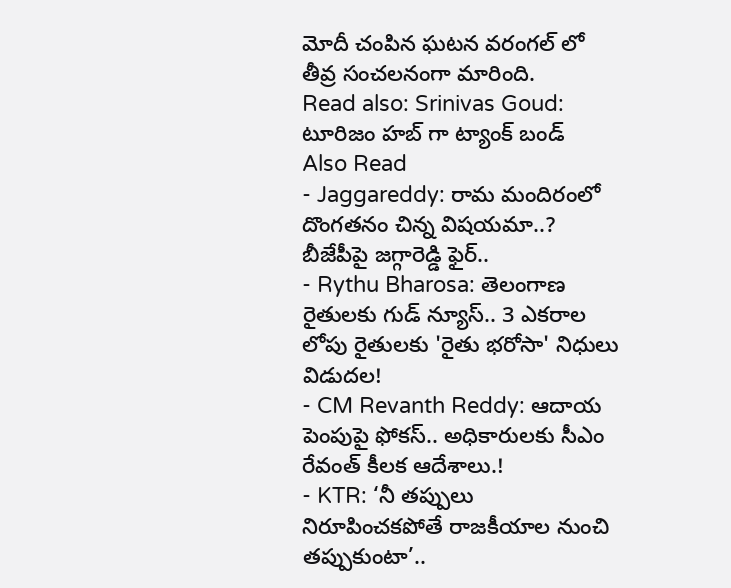మోదీ చంపిన ఘటన వరంగల్ లో తీవ్ర సంచలనంగా మారింది.
Read also: Srinivas Goud: టూరిజం హబ్ గా ట్యాంక్ బండ్
Also Read
- Jaggareddy: రామ మందిరంలో దొంగతనం చిన్న విషయమా..? బీజేపీపై జగ్గారెడ్డి ఫైర్..
- Rythu Bharosa: తెలంగాణ రైతులకు గుడ్ న్యూస్.. 3 ఎకరాల లోపు రైతులకు 'రైతు భరోసా' నిధులు విడుదల!
- CM Revanth Reddy: ఆదాయ పెంపుపై ఫోకస్.. అధికారులకు సీఎం రేవంత్ కీలక ఆదేశాలు.!
- KTR: ‘నీ తప్పులు నిరూపించకపోతే రాజకీయాల నుంచి తప్పుకుంటా’..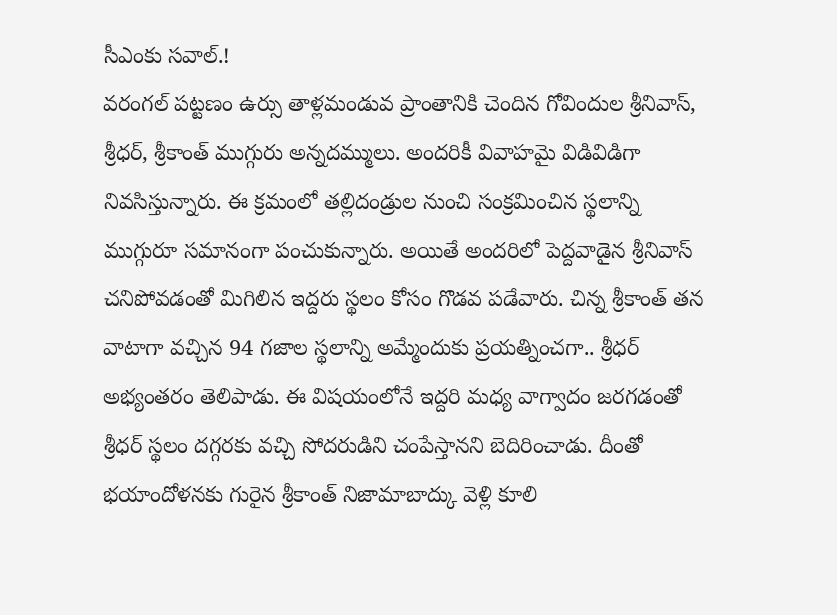సీఎంకు సవాల్.!
వరంగల్ పట్టణం ఉర్సు తాళ్లమండువ ప్రాంతానికి చెందిన గోవిందుల శ్రీనివాస్, శ్రీధర్, శ్రీకాంత్ ముగ్గురు అన్నదమ్ములు. అందరికీ వివాహమై విడివిడిగా నివసిస్తున్నారు. ఈ క్రమంలో తల్లిదండ్రుల నుంచి సంక్రమించిన స్థలాన్ని ముగ్గురూ సమానంగా పంచుకున్నారు. అయితే అందరిలో పెద్దవాడైన శ్రీనివాస్ చనిపోవడంతో మిగిలిన ఇద్దరు స్థలం కోసం గొడవ పడేవారు. చిన్న శ్రీకాంత్ తన వాటాగా వచ్చిన 94 గజాల స్థలాన్ని అమ్మేందుకు ప్రయత్నించగా.. శ్రీధర్ అభ్యంతరం తెలిపాడు. ఈ విషయంలోనే ఇద్దరి మధ్య వాగ్వాదం జరగడంతో శ్రీధర్ స్థలం దగ్గరకు వచ్చి సోదరుడిని చంపేస్తానని బెదిరించాడు. దీంతో భయాందోళనకు గురైన శ్రీకాంత్ నిజామాబాద్కు వెళ్లి కూలి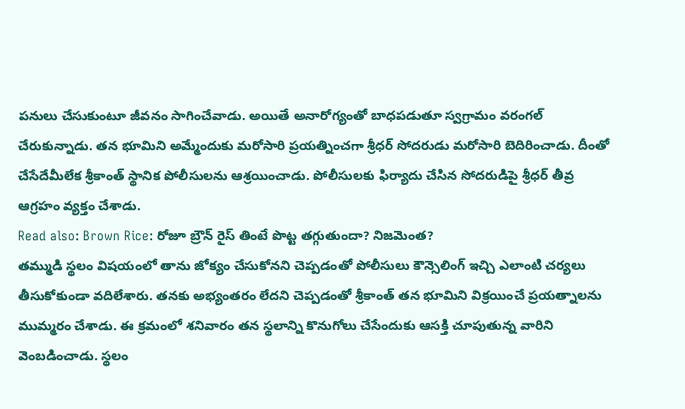పనులు చేసుకుంటూ జీవనం సాగించేవాడు. అయితే అనారోగ్యంతో బాధపడుతూ స్వగ్రామం వరంగల్ చేరుకున్నాడు. తన భూమిని అమ్మేందుకు మరోసారి ప్రయత్నించగా శ్రీధర్ సోదరుడు మరోసారి బెదిరించాడు. దీంతో చేసేదేమీలేక శ్రీకాంత్ స్థానిక పోలీసులను ఆశ్రయించాడు. పోలీసులకు ఫిర్యాదు చేసిన సోదరుడిపై శ్రీధర్ తీవ్ర ఆగ్రహం వ్యక్తం చేశాడు.
Read also: Brown Rice: రోజూ బ్రౌన్ రైస్ తింటే పొట్ట తగ్గుతుందా? నిజమెంత?
తమ్ముడి స్థలం విషయంలో తాను జోక్యం చేసుకోనని చెప్పడంతో పోలీసులు కౌన్సెలింగ్ ఇచ్చి ఎలాంటి చర్యలు తీసుకోకుండా వదిలేశారు. తనకు అభ్యంతరం లేదని చెప్పడంతో శ్రీకాంత్ తన భూమిని విక్రయించే ప్రయత్నాలను ముమ్మరం చేశాడు. ఈ క్రమంలో శనివారం తన స్థలాన్ని కొనుగోలు చేసేందుకు ఆసక్తి చూపుతున్న వారిని వెంబడించాడు. స్థలం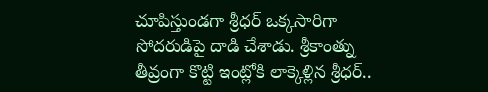చూపిస్తుండగా శ్రీధర్ ఒక్కసారిగా సోదరుడిపై దాడి చేశాడు. శ్రీకాంత్ను తీవ్రంగా కొట్టి ఇంట్లోకి లాక్కెళ్లిన శ్రీధర్..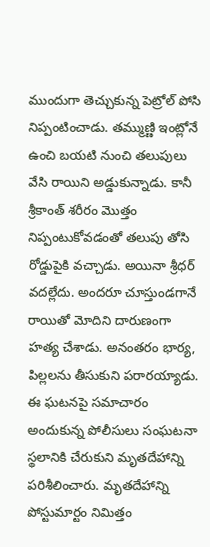ముందుగా తెచ్చుకున్న పెట్రోల్ పోసి నిప్పంటించాడు. తమ్ముణ్ణి ఇంట్లోనే ఉంచి బయటి నుంచి తలుపులు వేసి రాయిని అడ్డుకున్నాడు. కానీ శ్రీకాంత్ శరీరం మొత్తం నిప్పంటుకోవడంతో తలుపు తోసి రోడ్డుపైకి వచ్చాడు. అయినా శ్రీధర్ వదల్లేదు. అందరూ చూస్తుండగానే రాయితో మోదిని దారుణంగా హత్య చేశాడు. అనంతరం భార్య, పిల్లలను తీసుకుని పరారయ్యాడు. ఈ ఘటనపై సమాచారం అందుకున్న పోలీసులు సంఘటనా స్థలానికి చేరుకుని మృతదేహాన్ని పరిశీలించారు. మృతదేహాన్ని పోస్టుమార్టం నిమిత్తం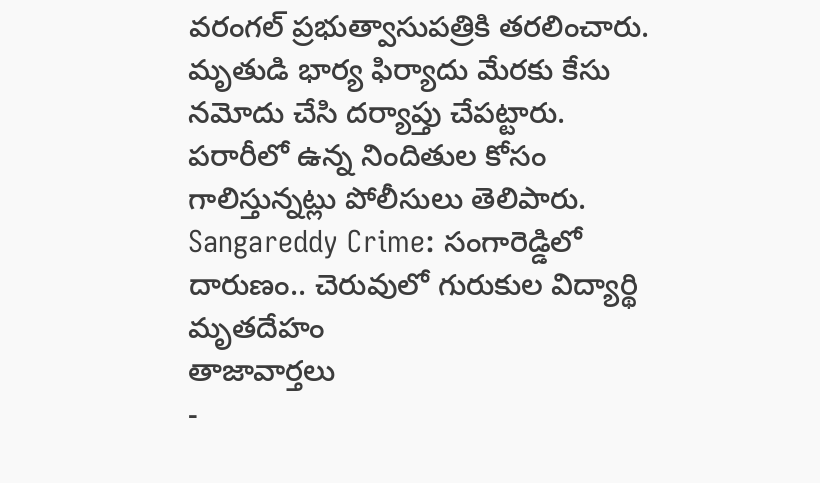వరంగల్ ప్రభుత్వాసుపత్రికి తరలించారు. మృతుడి భార్య ఫిర్యాదు మేరకు కేసు నమోదు చేసి దర్యాప్తు చేపట్టారు. పరారీలో ఉన్న నిందితుల కోసం గాలిస్తున్నట్లు పోలీసులు తెలిపారు.
Sangareddy Crime: సంగారెడ్డిలో దారుణం.. చెరువులో గురుకుల విద్యార్థి మృతదేహం
తాజావార్తలు
-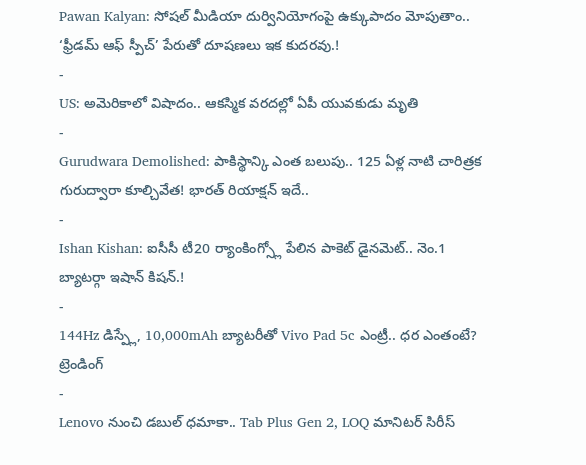Pawan Kalyan: సోషల్ మీడియా దుర్వినియోగంపై ఉక్కుపాదం మోపుతాం.. ‘ఫ్రీడమ్ ఆఫ్ స్పీచ్’ పేరుతో దూషణలు ఇక కుదరవు.!
-
US: అమెరికాలో విషాదం.. ఆకస్మిక వరదల్లో ఏపీ యువకుడు మృతి
-
Gurudwara Demolished: పాకిస్థాన్కి ఎంత బలుపు.. 125 ఏళ్ల నాటి చారిత్రక గురుద్వారా కూల్చివేత! భారత్ రియాక్షన్ ఇదే..
-
Ishan Kishan: ఐసీసీ టీ20 ర్యాంకింగ్స్లో పేలిన పాకెట్ డైనమెట్.. నెం.1 బ్యాటర్గా ఇషాన్ కిషన్.!
-
144Hz డిస్ప్లే, 10,000mAh బ్యాటరీతో Vivo Pad 5c ఎంట్రీ.. ధర ఎంతంటే?
ట్రెండింగ్
-
Lenovo నుంచి డబుల్ ధమాకా.. Tab Plus Gen 2, LOQ మానిటర్ సిరీస్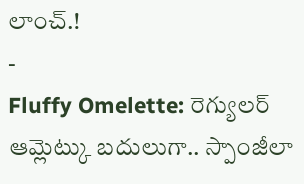లాంచ్.!
-
Fluffy Omelette: రెగ్యులర్ ఆమ్లెట్కు బదులుగా.. స్పాంజీలా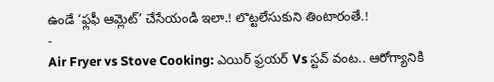ఉండే ‘ఫ్లఫీ ఆమ్లెట్’ చేసేయండి ఇలా.! లొట్టలేసుకుని తింటారంతే.!
-
Air Fryer vs Stove Cooking: ఎయిర్ ఫ్రయర్ Vs స్టవ్ వంట.. ఆరోగ్యానికి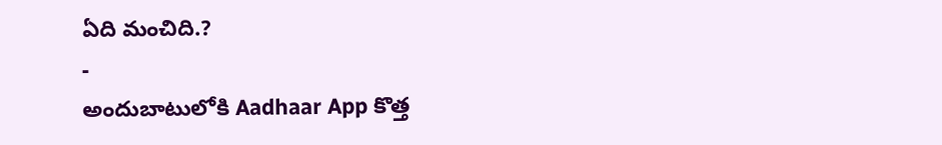ఏది మంచిది.?
-
అందుబాటులోకి Aadhaar App కొత్త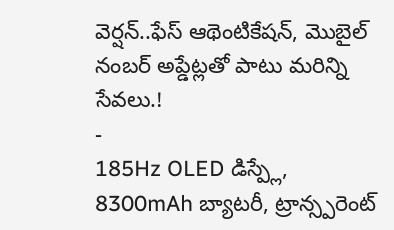వెర్షన్..ఫేస్ ఆథెంటికేషన్, మొబైల్ నంబర్ అప్డేట్లతో పాటు మరిన్ని సేవలు.!
-
185Hz OLED డిస్ప్లే, 8300mAh బ్యాటరీ, ట్రాన్స్పరెంట్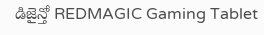డిజైన్తో REDMAGIC Gaming Tablet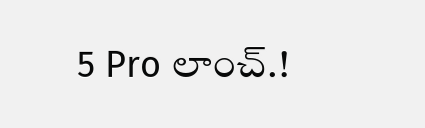5 Pro లాంచ్.!